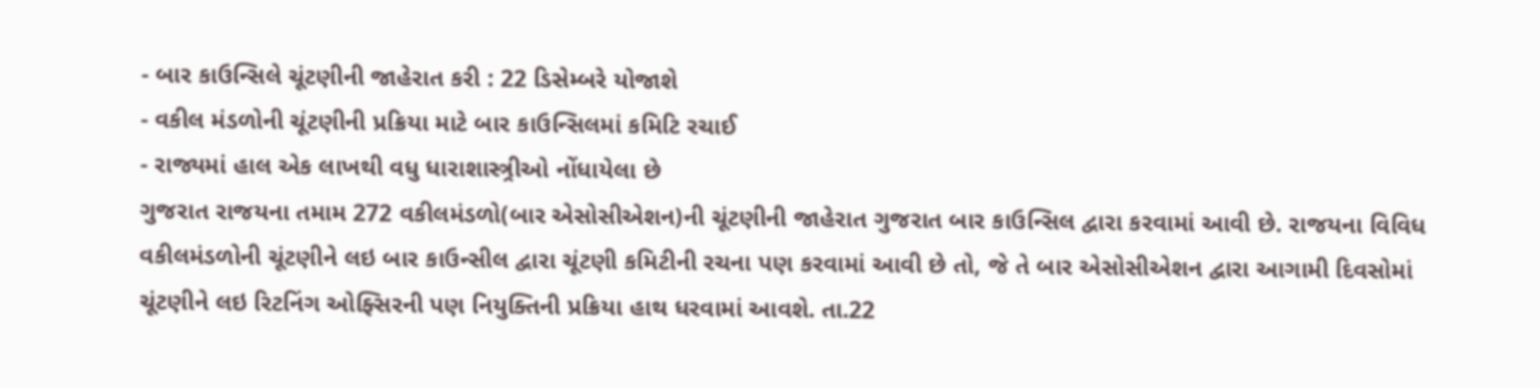- બાર કાઉન્સિલે ચૂંટણીની જાહેરાત કરી : 22 ડિસેમ્બરે યોજાશે
- વકીલ મંડળોની ચૂંટણીની પ્રક્રિયા માટે બાર કાઉન્સિલમાં કમિટિ રચાઈ
- રાજ્યમાં હાલ એક લાખથી વધુ ધારાશાસ્ત્ર્રીઓ નોંધાયેલા છે
ગુજરાત રાજયના તમામ 272 વકીલમંડળો(બાર એસોસીએશન)ની ચૂંટણીની જાહેરાત ગુજરાત બાર કાઉન્સિલ દ્વારા કરવામાં આવી છે. રાજયના વિવિધ વકીલમંડળોની ચૂંટણીને લઇ બાર કાઉન્સીલ દ્વારા ચૂંટણી કમિટીની રચના પણ કરવામાં આવી છે તો, જે તે બાર એસોસીએશન દ્વારા આગામી દિવસોમાં ચૂંટણીને લઇ રિટનિંગ ઓફ્સિરની પણ નિયુક્તિની પ્રક્રિયા હાથ ધરવામાં આવશે. તા.22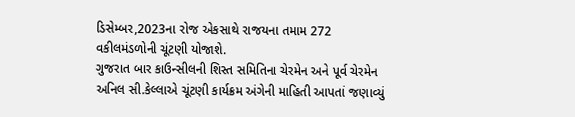ડિસેમ્બર,2023ના રોજ એકસાથે રાજયના તમામ 272 વકીલમંડળોની ચૂંટણી યોજાશે.
ગુજરાત બાર કાઉન્સીલની શિસ્ત સમિતિના ચેરમેન અને પૂર્વ ચેરમેન અનિલ સી.કેલ્લાએ ચૂંટણી કાર્યક્રમ અંગેની માહિતી આપતાં જણાવ્યું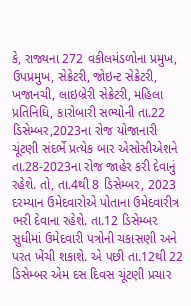કે, રાજ્યના 272 વકીલમંડળોના પ્રમુખ, ઉપપ્રમુખ, સેક્રેટરી, જોઇન્ટ સેક્રેટરી, ખજાનચી, લાઇબ્રેરી સેક્રેટરી, મહિલા પ્રતિનિધિ, કારોબારી સભ્યોની તા.22 ડિસેમ્બર,2023ના રોજ યોજાનારી ચૂંટણી સંદર્ભે પ્રત્યેક બાર એસોસીએશને તા.28-2023ના રોજ જાહેર કરી દેવાનું રહેશે. તો, તા.4થી 8 ડિસેમ્બર, 2023 દરમ્યાન ઉમેદવારોએ પોતાના ઉમેદવારીત્ર ભરી દેવાના રહેશે. તા.12 ડિસેમ્બર સુધીમાં ઉમેદવારી પત્રોની ચકાસણી અને પરત ખેંચી શકાશે. એ પછી તા.12થી 22 ડિસેમ્બર એમ દસ દિવસ ચૂંટણી પ્રચાર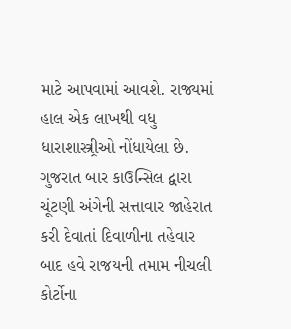માટે આપવામાં આવશે. રાજ્યમાં હાલ એક લાખથી વધુ ધારાશાસ્ત્ર્રીઓ નોંધાયેલા છે. ગુજરાત બાર કાઉન્સિલ દ્વારા ચૂંટણી અંગેની સત્તાવાર જાહેરાત કરી દેવાતાં દિવાળીના તહેવાર બાદ હવે રાજયની તમામ નીચલી કોર્ટોના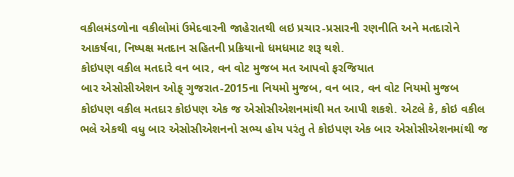વકીલમંડળોના વકીલોમાં ઉમેદવારની જાહેરાતથી લઇ પ્રચાર-પ્રસારની રણનીતિ અને મતદારોને આકર્ષવા, નિષ્પક્ષ મતદાન સહિતની પ્રક્રિયાનો ધમધમાટ શરૂ થશે.
કોઇપણ વકીલ મતદારે વન બાર, વન વોટ મુજબ મત આપવો ફરજિયાત
બાર એસોસીએશન ઓફ્ ગુજરાત-2015ના નિયમો મુજબ, વન બાર, વન વોટ નિયમો મુજબ કોઇપણ વકીલ મતદાર કોઇપણ એક જ એસોસીએશનમાંથી મત આપી શકશે. એટલે કે, કોઇ વકીલ ભલે એકથી વધુ બાર એસોસીએશનનો સભ્ય હોય પરંતુ તે કોઇપણ એક બાર એસોસીએશનમાંથી જ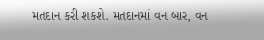મતદાન કરી શકશે. મતદાનમાં વન બાર, વન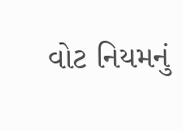વોટ નિયમનું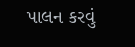પાલન કરવું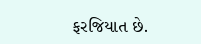ફરજિયાત છે.